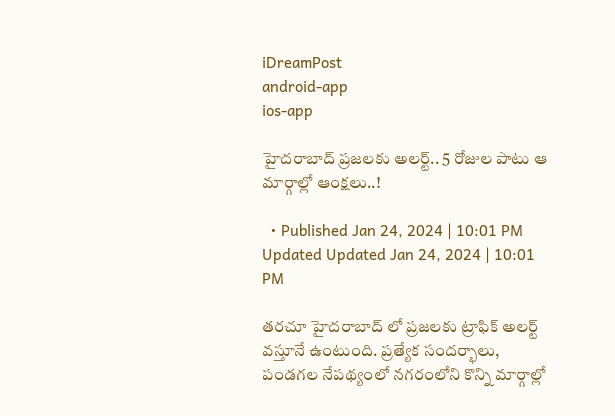iDreamPost
android-app
ios-app

హైదరాబాద్ ప్రజలకు అలర్ట్.. 5 రోజుల పాటు ఆ మార్గాల్లో ఆంక్షలు..!

  • Published Jan 24, 2024 | 10:01 PM Updated Updated Jan 24, 2024 | 10:01 PM

తరచూ హైదరాబాద్ లో ప్రజలకు ట్రాఫిక్ అలర్ట్ వస్తూనే ఉంటుంది. ప్రత్యేక సందర్భాలు, పండగల నేపథ్యంలో నగరంలోని కొన్ని మార్గాల్లో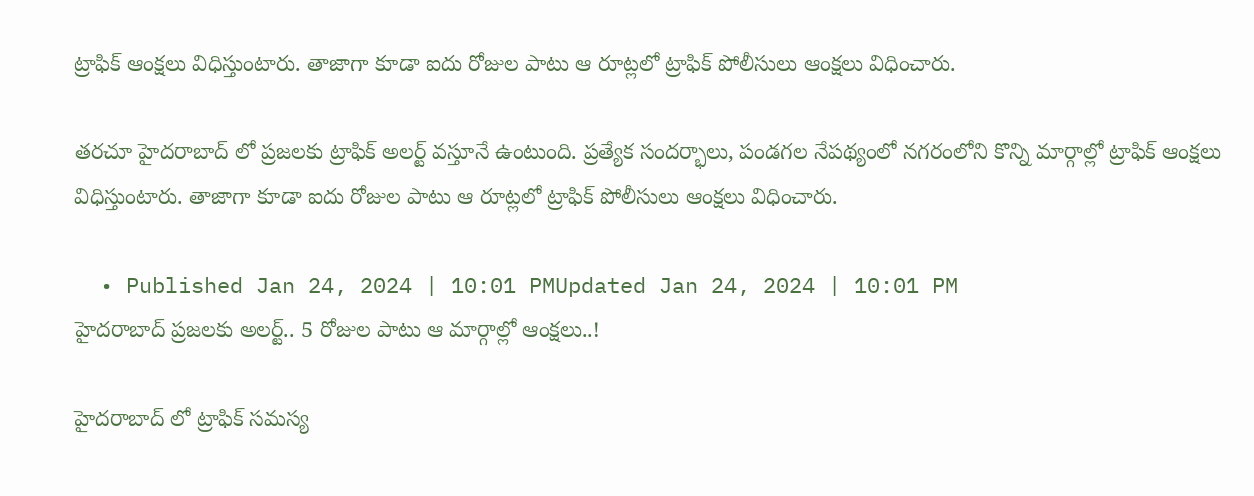ట్రాఫిక్ ఆంక్షలు విధిస్తుంటారు. తాజాగా కూడా ఐదు రోజుల పాటు ఆ రూట్లలో ట్రాఫిక్ పోలీసులు ఆంక్షలు విధించారు.

తరచూ హైదరాబాద్ లో ప్రజలకు ట్రాఫిక్ అలర్ట్ వస్తూనే ఉంటుంది. ప్రత్యేక సందర్భాలు, పండగల నేపథ్యంలో నగరంలోని కొన్ని మార్గాల్లో ట్రాఫిక్ ఆంక్షలు విధిస్తుంటారు. తాజాగా కూడా ఐదు రోజుల పాటు ఆ రూట్లలో ట్రాఫిక్ పోలీసులు ఆంక్షలు విధించారు.

  • Published Jan 24, 2024 | 10:01 PMUpdated Jan 24, 2024 | 10:01 PM
హైదరాబాద్ ప్రజలకు అలర్ట్.. 5 రోజుల పాటు ఆ మార్గాల్లో ఆంక్షలు..!

హైదరాబాద్ లో ట్రాఫిక్ సమస్య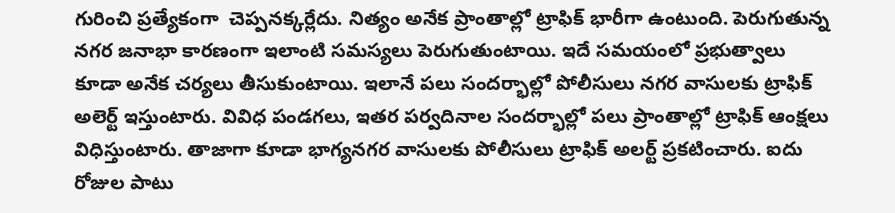గురించి ప్రత్యేకంగా  చెప్పనక్కర్లేదు. నిత్యం అనేక ప్రాంతాల్లో ట్రాఫిక్ భారీగా ఉంటుంది. పెరుగుతున్న నగర జనాభా కారణంగా ఇలాంటి సమస్యలు పెరుగుతుంటాయి. ఇదే సమయంలో ప్రభుత్వాలు కూడా అనేక చర్యలు తీసుకుంటాయి. ఇలానే పలు సందర్భాల్లో పోలీసులు నగర వాసులకు ట్రాఫిక్ అలెర్ట్ ఇస్తుంటారు. వివిధ పండగలు, ఇతర పర్వదినాల సందర్భాల్లో పలు ప్రాంతాల్లో ట్రాఫిక్ ఆంక్షలు విధిస్తుంటారు. తాజాగా కూడా భాగ్యనగర వాసులకు పోలీసులు ట్రాఫిక్ అలర్ట్ ప్రకటించారు. ఐదు రోజుల పాటు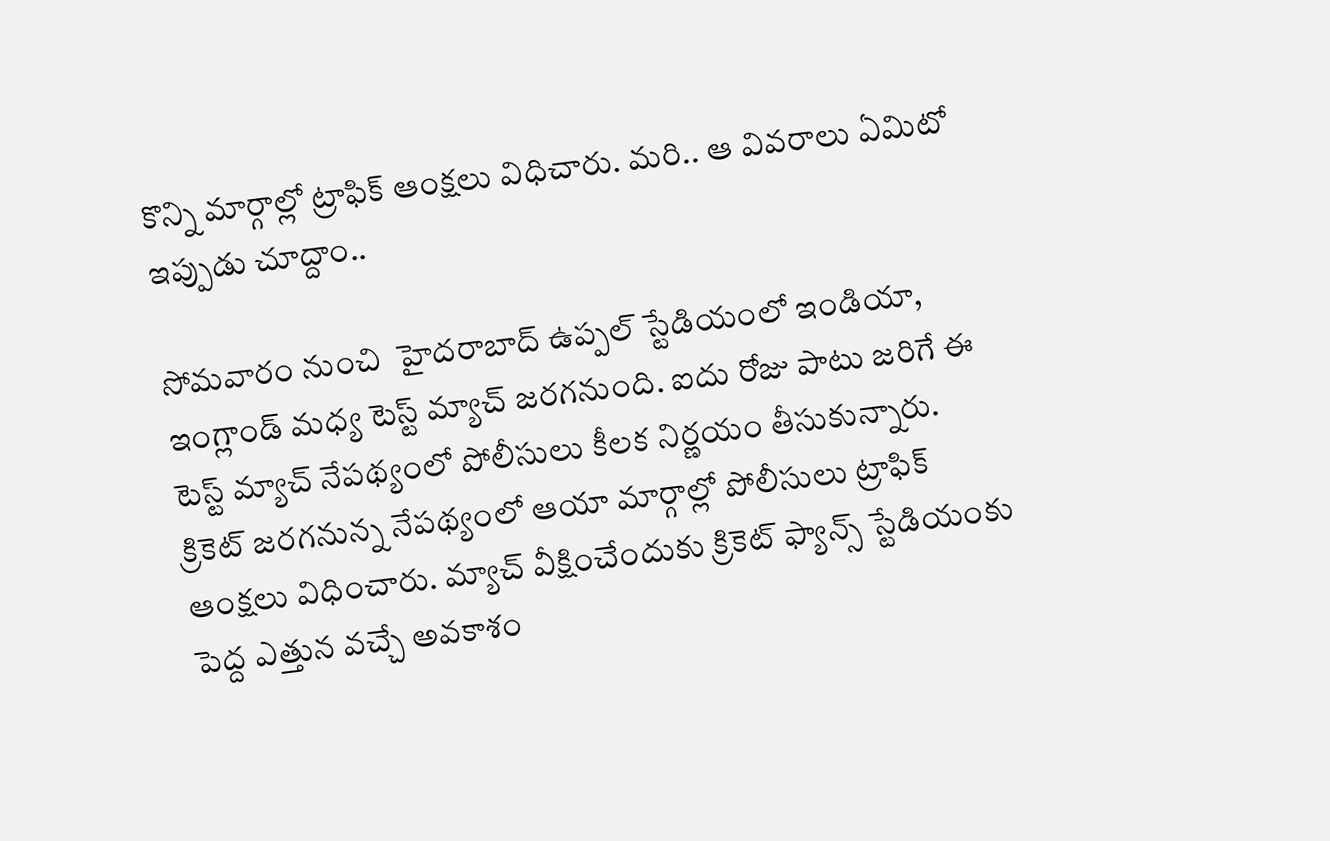కొన్ని మార్గాల్లో ట్రాఫిక్ ఆంక్షలు విధిచారు. మరి.. ఆ వివరాలు ఏమిటో ఇప్పుడు చూద్దాం..

సోమవారం నుంచి  హైదరాబాద్ ఉప్పల్ స్టేడియంలో ఇండియా, ఇంగ్లాండ్ మధ్య టెస్ట్ మ్యాచ్ జరగనుంది. ఐదు రోజు పాటు జరిగే ఈ టెస్ట్ మ్యాచ్ నేపథ్యంలో పోలీసులు కీలక నిర్ణయం తీసుకున్నారు.  క్రికెట్ జరగనున్న నేపథ్యంలో ఆయా మార్గాల్లో పోలీసులు ట్రాఫిక్ ఆంక్షలు విధించారు. మ్యాచ్ వీక్షించేందుకు క్రికెట్ ఫ్యాన్స్ స్టేడియంకు పెద్ద ఎత్తున వచ్చే అవకాశం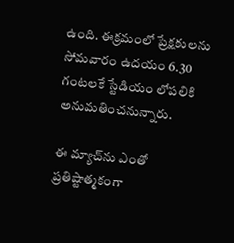ఉంది. ఈక్రమంలో ప్రేక్షకులను సోమవారం ఉదయం 6.30 గంటలకే స్టేడియం లోపలికి అనుమతించనున్నారు.

ఈ మ్యాచ్‌ను ఎంతో ప్రతిష్టాత్మకంగా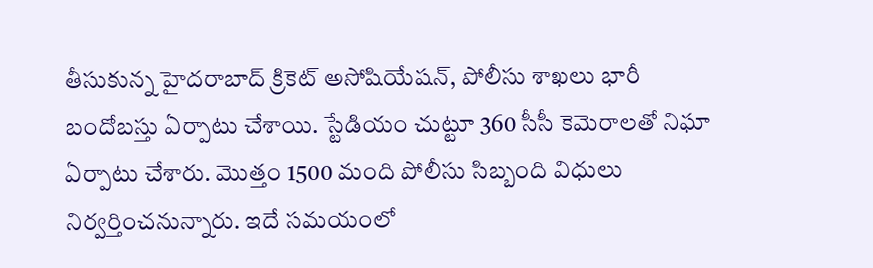తీసుకున్న హైదరాబాద్ క్రికెట్ అసోషియేషన్, పోలీసు శాఖలు భారీ బందోబస్తు ఏర్పాటు చేశాయి. స్టేడియం చుట్టూ 360 సీసీ కెమెరాలతో నిఘా ఏర్పాటు చేశారు. మొత్తం 1500 మంది పోలీసు సిబ్బంది విధులు నిర్వర్తించనున్నారు. ఇదే సమయంలో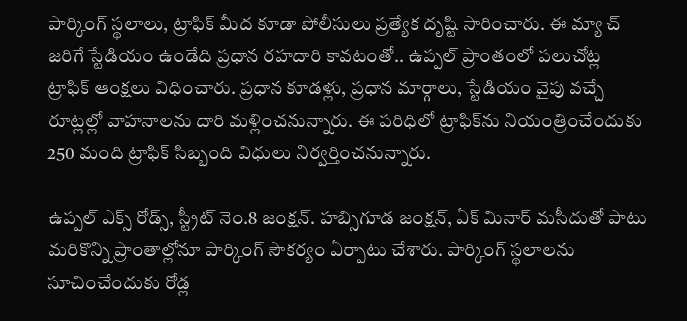పార్కింగ్ స్థలాలు, ట్రాఫిక్ మీద కూడా పోలీసులు ప్రత్యేక దృష్టి సారించారు. ఈ మ్యా చ్ జరిగే స్టేడియం ఉండేది ప్రధాన రహదారి కావటంతో.. ఉప్పల్ ప్రాంతంలో పలుచోట్ల ట్రాఫిక్ ఆంక్షలు విధించారు. ప్రధాన కూడళ్లు, ప్రధాన మార్గాలు, స్టేడియం వైపు వచ్చే రూట్లల్లో వాహనాలను దారి మళ్లించనున్నారు. ఈ పరిధిలో ట్రాఫిక్‌ను నియంత్రించేందుకు 250 మంది ట్రాఫిక్ సిబ్బంది విధులు నిర్వర్తించనున్నారు.

ఉప్పల్ ఎక్స్ రోడ్స్, స్ట్రీట్ నెం.8 జంక్షన్. హబ్సిగూడ జంక్షన్, ఏక్ మినార్ మసీదుతో పాటు మరికొన్ని ప్రాంతాల్లోనూ పార్కింగ్ సౌకర్యం ఏర్పాటు చేశారు. పార్కింగ్ స్థలాలను సూచించేందుకు రోడ్ల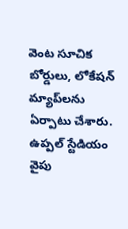వెంట సూచిక బోర్డులు, లోకేషన్ మ్యాప్‌లను ఏర్పాటు చేశారు. ఉప్పల్ స్టేడియం వైపు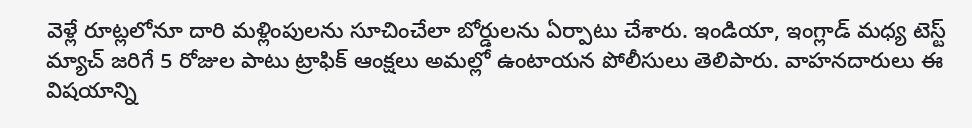వెళ్లే రూట్లలోనూ దారి మళ్లింపులను సూచించేలా బోర్డులను ఏర్పాటు చేశారు. ఇండియా, ఇంగ్లాడ్ మధ్య టెస్ట్ మ్యాచ్ జరిగే 5 రోజుల పాటు ట్రాఫిక్ ఆంక్షలు అమల్లో ఉంటాయన పోలీసులు తెలిపారు. వాహనదారులు ఈ విషయాన్ని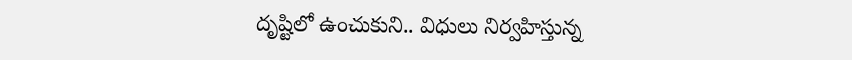దృష్టిలో ఉంచుకుని.. విధులు నిర్వహిస్తున్న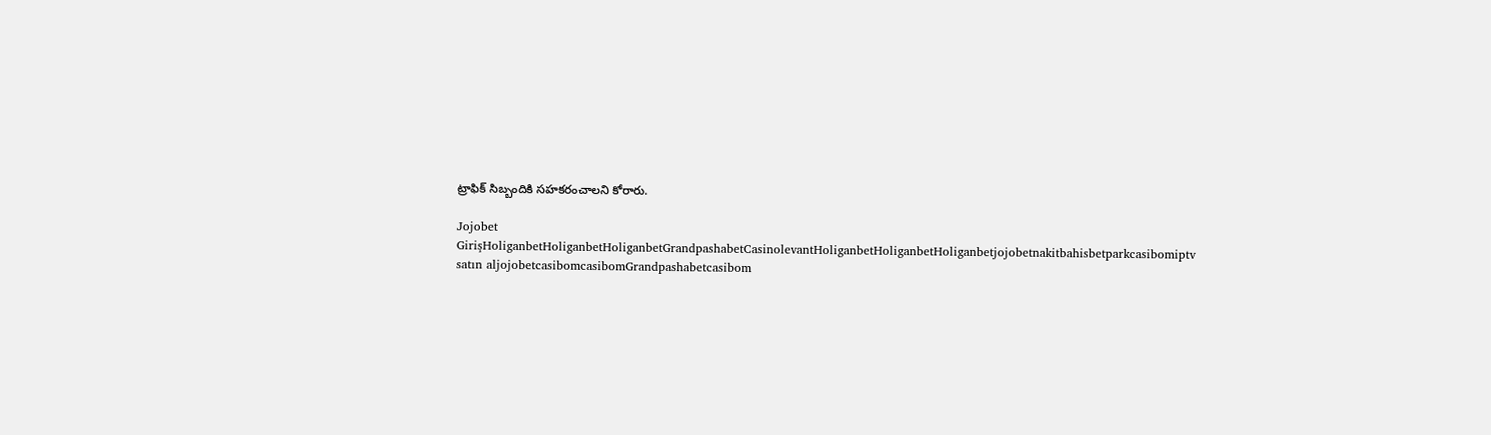ట్రాఫిక్ సిబ్బందికి సహకరంచాలని కోరారు.

Jojobet GirişHoliganbetHoliganbetHoliganbetGrandpashabetCasinolevantHoliganbetHoliganbetHoliganbetjojobetnakitbahisbetparkcasibomiptv satın aljojobetcasibomcasibomGrandpashabetcasibom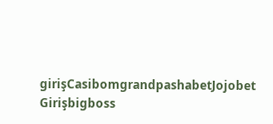girişCasibomgrandpashabetJojobet Girişbigboss